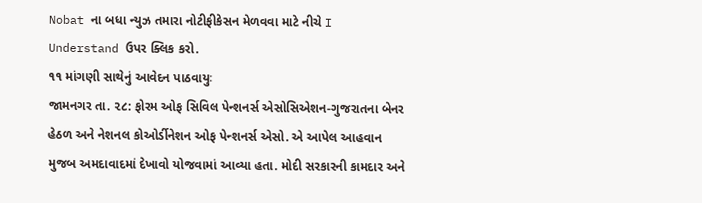Nobat ના બધા ન્યુઝ તમારા નોટીફીકેસન મેળવવા માટે નીચે I Understand ઉપર ક્લિક કરો.
૧૧ માંગણી સાથેનું આવેદન પાઠવાયુઃ
જામનગર તા. ૨૮: ફોરમ ઓફ સિવિલ પેન્શનર્સ એસોસિએશન-ગુજરાતના બેનર હેઠળ અને નેશનલ કોઓર્ડીનેશન ઓફ પેન્શનર્સ એસો. એ આપેલ આહવાન મુજબ અમદાવાદમાં દેખાવો યોજવામાં આવ્યા હતા. મોદી સરકારની કામદાર અને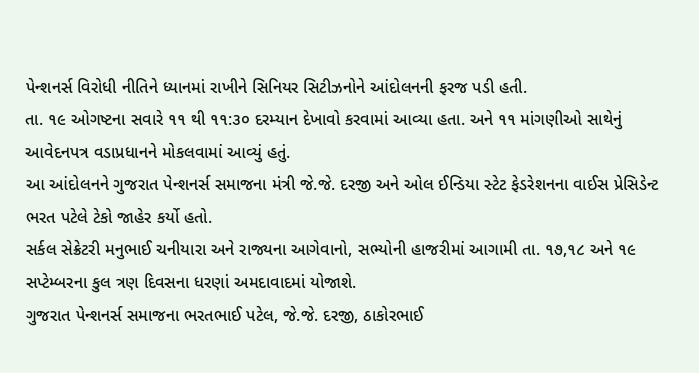પેન્શનર્સ વિરોધી નીતિને ધ્યાનમાં રાખીને સિનિયર સિટીઝનોને આંદોલનની ફરજ પડી હતી.
તા. ૧૯ ઓગષ્ટના સવારે ૧૧ થી ૧૧:૩૦ દરમ્યાન દેખાવો કરવામાં આવ્યા હતા. અને ૧૧ માંગણીઓ સાથેનું આવેદનપત્ર વડાપ્રધાનને મોકલવામાં આવ્યું હતું.
આ આંદોલનને ગુજરાત પેન્શનર્સ સમાજના મંત્રી જે.જે. દરજી અને ઓલ ઈન્ડિયા સ્ટેટ ફેડરેશનના વાઈસ પ્રેસિડેન્ટ ભરત પટેલે ટેકો જાહેર કર્યો હતો.
સર્કલ સેક્રેટરી મનુભાઈ ચનીયારા અને રાજ્યના આગેવાનો, સભ્યોની હાજરીમાં આગામી તા. ૧૭,૧૮ અને ૧૯ સપ્ટેમ્બરના કુલ ત્રણ દિવસના ધરણાં અમદાવાદમાં યોજાશે.
ગુજરાત પેન્શનર્સ સમાજના ભરતભાઈ પટેલ, જે.જે. દરજી, ઠાકોરભાઈ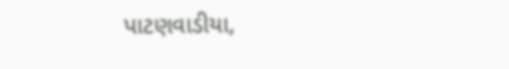પાટણવાડીયા,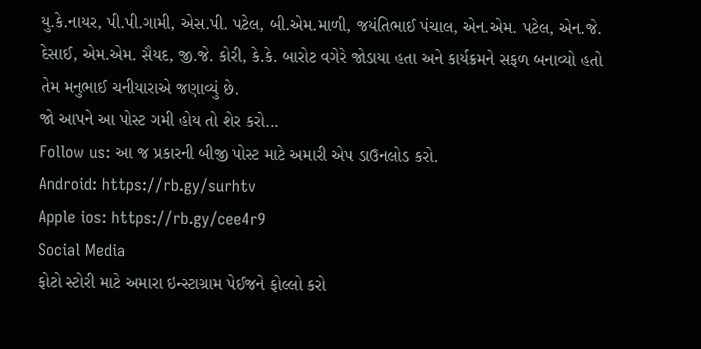યુ.કે.નાયર, પી.પી.ગામી, એસ.પી. પટેલ, બી.એમ.માળી, જયંતિભાઈ પંચાલ, એન.એમ. પટેલ, એન.જે. દેસાઈ, એમ.એમ. સૈયદ, જી.જે. કોરી, કે.કે. બારોટ વગેરે જોડાયા હતા અને કાર્યક્રમને સફળ બનાવ્યો હતો તેમ મનુભાઈ ચનીયારાએ જણાવ્યું છે.
જો આપને આ પોસ્ટ ગમી હોય તો શેર કરો...
Follow us: આ જ પ્રકારની બીજી પોસ્ટ માટે અમારી એપ ડાઉનલોડ કરો.
Android: https://rb.gy/surhtv
Apple ios: https://rb.gy/cee4r9
Social Media
ફોટો સ્ટોરી માટે અમારા ઇન્સ્ટાગ્રામ પેઈજને ફોલ્લો કરો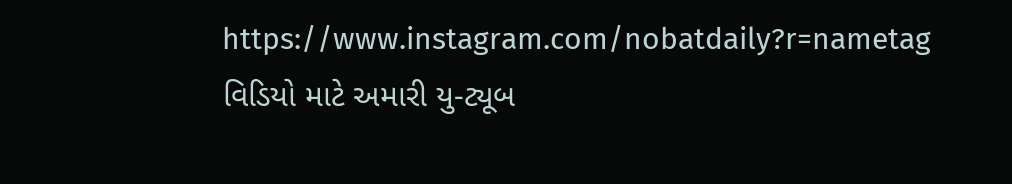https://www.instagram.com/nobatdaily?r=nametag
વિડિયો માટે અમારી યુ-ટ્યૂબ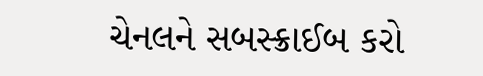ચેનલને સબસ્ક્રાઈબ કરો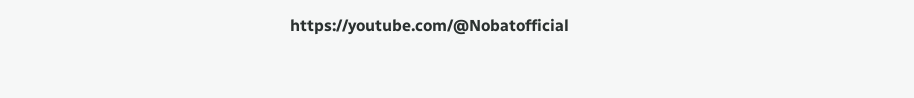https://youtube.com/@Nobatofficial